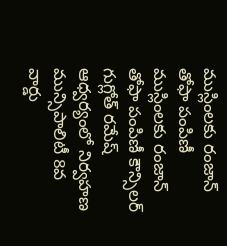ముస్లింలకు రంజాన్ తోఫా పంపిణీ
ముస్లింలకు రంజాన్ తోఫా పంపిణీ కౌన్సిలర్ గుగ్లోత్ రమేష్ ఆధ్వర్యంలో నిర్వహణ మున్సిపాలిటీ 8వ వార్డు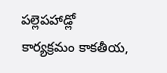పల్లెపహాడ్లో కార్యక్రమం కాకతీయ,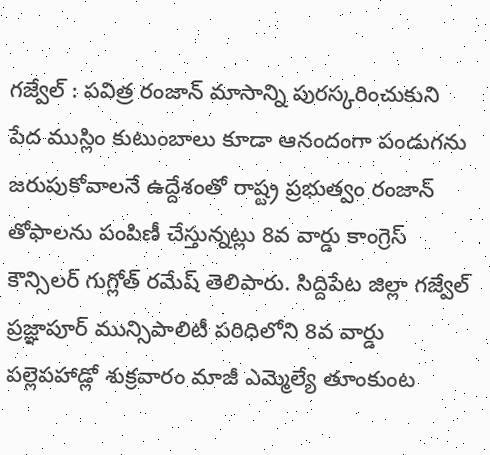గజ్వేల్ : పవిత్ర రంజాన్ మాసాన్ని పురస్కరించుకుని పేద ముస్లిం కుటుంబాలు కూడా ఆనందంగా పండుగను జరుపుకోవాలనే ఉద్దేశంతో రాష్ట్ర ప్రభుత్వం రంజాన్ తోఫాలను పంపిణీ చేస్తున్నట్లు 8వ వార్డు కాంగ్రెస్ కౌన్సిలర్ గుగ్లోత్ రమేష్ తెలిపారు. సిద్దిపేట జిల్లా గజ్వేల్ ప్రజ్ఞాపూర్ మున్సిపాలిటీ పరిధిలోని 8వ వార్డు పల్లెపహాడ్లో శుక్రవారం మాజీ ఎమ్మెల్యే తూంకుంట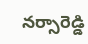నర్సారెడ్డి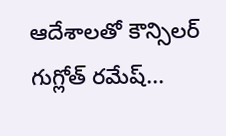ఆదేశాలతో కౌన్సిలర్ గుగ్లోత్ రమేష్...